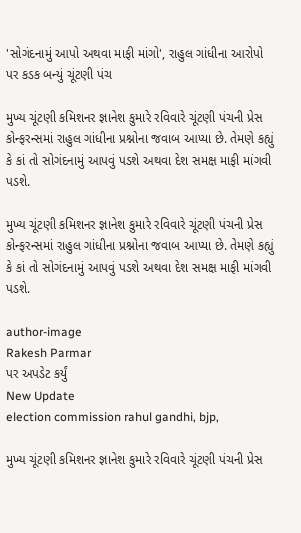'સોગંદનામું આપો અથવા માફી માંગો', રાહુલ ગાંધીના આરોપો પર કડક બન્યું ચૂંટણી પંચ

મુખ્ય ચૂંટણી કમિશનર જ્ઞાનેશ કુમારે રવિવારે ચૂંટણી પંચની પ્રેસ કોન્ફરન્સમાં રાહુલ ગાંધીના પ્રશ્નોના જવાબ આપ્યા છે. તેમણે કહ્યું કે કાં તો સોગંદનામું આપવું પડશે અથવા દેશ સમક્ષ માફી માંગવી પડશે.

મુખ્ય ચૂંટણી કમિશનર જ્ઞાનેશ કુમારે રવિવારે ચૂંટણી પંચની પ્રેસ કોન્ફરન્સમાં રાહુલ ગાંધીના પ્રશ્નોના જવાબ આપ્યા છે. તેમણે કહ્યું કે કાં તો સોગંદનામું આપવું પડશે અથવા દેશ સમક્ષ માફી માંગવી પડશે.

author-image
Rakesh Parmar
પર અપડેટ કર્યું
New Update
election commission rahul gandhi, bjp,

મુખ્ય ચૂંટણી કમિશનર જ્ઞાનેશ કુમારે રવિવારે ચૂંટણી પંચની પ્રેસ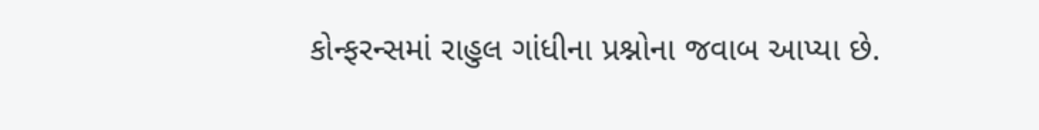કોન્ફરન્સમાં રાહુલ ગાંધીના પ્રશ્નોના જવાબ આપ્યા છે.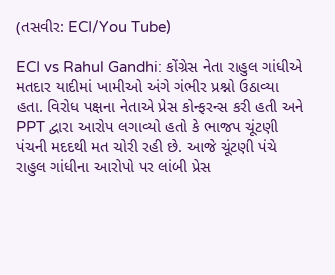(તસવીર: ECI/You Tube)

ECI vs Rahul Gandhi: કોંગ્રેસ નેતા રાહુલ ગાંધીએ મતદાર યાદીમાં ખામીઓ અંગે ગંભીર પ્રશ્નો ઉઠાવ્યા હતા. વિરોધ પક્ષના નેતાએ પ્રેસ કોન્ફરન્સ કરી હતી અને PPT દ્વારા આરોપ લગાવ્યો હતો કે ભાજપ ચૂંટણી પંચની મદદથી મત ચોરી રહી છે. આજે ચૂંટણી પંચે રાહુલ ગાંધીના આરોપો પર લાંબી પ્રેસ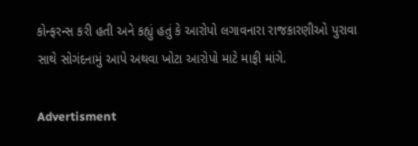કોન્ફરન્સ કરી હતી અને કહ્યું હતું કે આરોપો લગાવનારા રાજકારણીઓ પુરાવા સાથે સોગંદનામું આપે અથવા ખોટા આરોપો માટે માફી માંગે.

Advertisment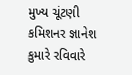મુખ્ય ચૂંટણી કમિશનર જ્ઞાનેશ કુમારે રવિવારે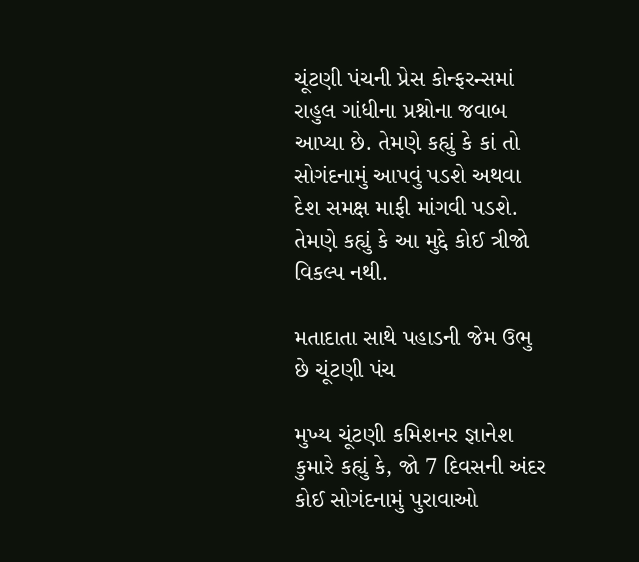ચૂંટણી પંચની પ્રેસ કોન્ફરન્સમાં રાહુલ ગાંધીના પ્રશ્નોના જવાબ આપ્યા છે. તેમણે કહ્યું કે કાં તો સોગંદનામું આપવું પડશે અથવા દેશ સમક્ષ માફી માંગવી પડશે. તેમણે કહ્યું કે આ મુદ્દે કોઈ ત્રીજો વિકલ્પ નથી.

મતાદાતા સાથે પહાડની જેમ ઉભુ છે ચૂંટણી પંચ

મુખ્ય ચૂંટણી કમિશનર જ્ઞાનેશ કુમારે કહ્યું કે, જો 7 દિવસની અંદર કોઈ સોગંદનામું પુરાવાઓ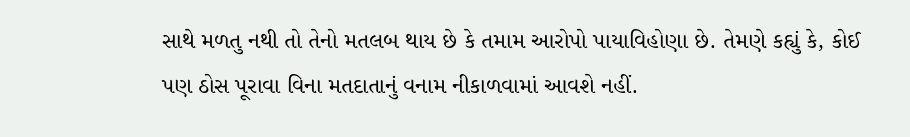સાથે મળતુ નથી તો તેનો મતલબ થાય છે કે તમામ આરોપો પાયાવિહોણા છે. તેમણે કહ્યું કે, કોઈ પણ ઠોસ પૂરાવા વિના મતદાતાનું વનામ નીકાળવામાં આવશે નહીં.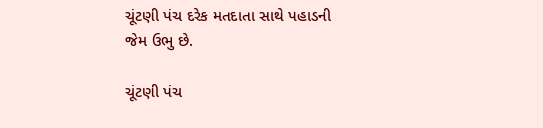ચૂંટણી પંચ દરેક મતદાતા સાથે પહાડની જેમ ઉભુ છે.

ચૂંટણી પંચ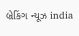બ્રેકિંગ ન્યૂઝ india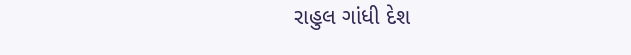રાહુલ ગાંધી દેશ